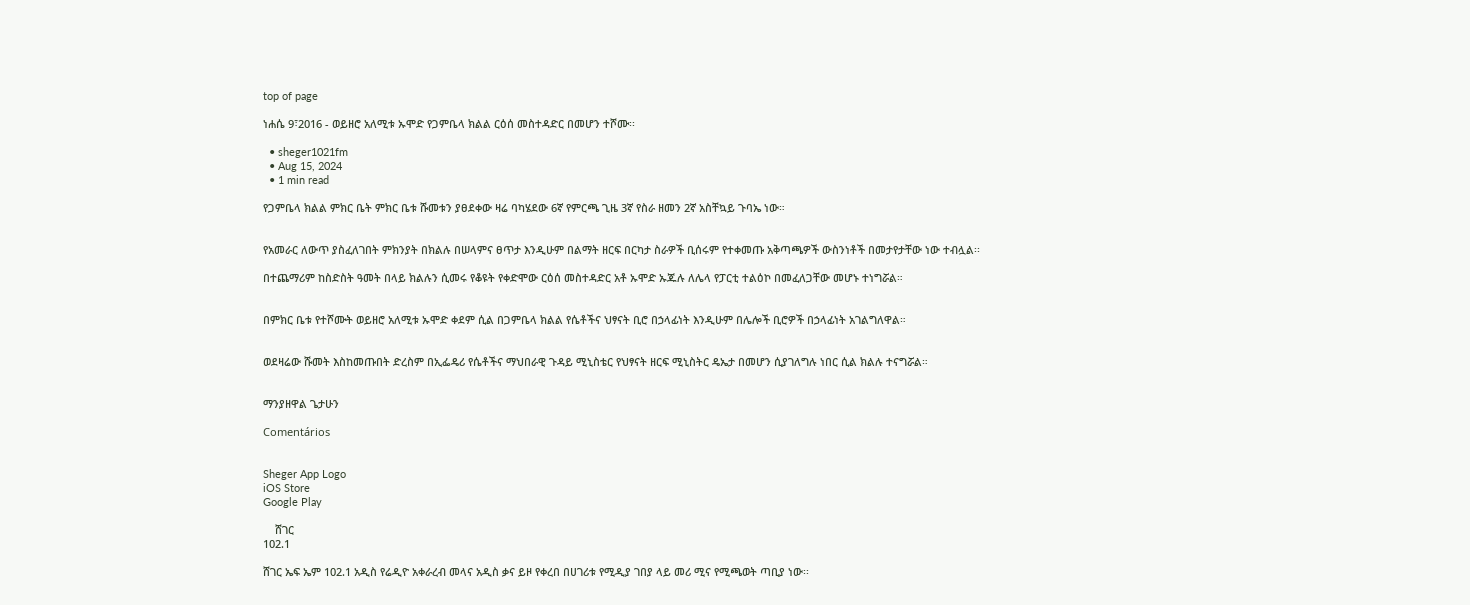top of page

ነሐሴ 9፣2016 - ወይዘሮ አለሚቱ ኡሞድ የጋምቤላ ክልል ርዕሰ መስተዳድር በመሆን ተሾሙ፡፡

  • sheger1021fm
  • Aug 15, 2024
  • 1 min read

የጋምቤላ ክልል ምክር ቤት ምክር ቤቱ ሹመቱን ያፀደቀው ዛሬ ባካሄደው 6ኛ የምርጫ ጊዜ 3ኛ የስራ ዘመን 2ኛ አስቸኳይ ጉባኤ ነው።


የአመራር ለውጥ ያስፈለገበት ምክንያት በክልሉ በሠላምና ፀጥታ እንዲሁም በልማት ዘርፍ በርካታ ስራዎች ቢሰሩም የተቀመጡ አቅጣጫዎች ውስንነቶች በመታየታቸው ነው ተብሏል፡፡

በተጨማሪም ከስድስት ዓመት በላይ ክልሉን ሲመሩ የቆዩት የቀድሞው ርዕሰ መስተዳድር አቶ ኡሞድ ኡጁሉ ለሌላ የፓርቲ ተልዕኮ በመፈለጋቸው መሆኑ ተነግሯል።


በምክር ቤቱ የተሾሙት ወይዘሮ አለሚቱ ኡሞድ ቀደም ሲል በጋምቤላ ክልል የሴቶችና ህፃናት ቢሮ በኃላፊነት እንዲሁም በሌሎች ቢሮዎች በኃላፊነት አገልግለዋል።


ወደዛሬው ሹመት እስከመጡበት ድረስም በኢፌዴሪ የሴቶችና ማህበራዊ ጉዳይ ሚኒስቴር የህፃናት ዘርፍ ሚኒስትር ዴኤታ በመሆን ሲያገለግሉ ነበር ሲል ክልሉ ተናግሯል።


ማንያዘዋል ጌታሁን

Comentários


Sheger App Logo
iOS Store
Google Play

    ሸገር
102.1

ሸገር ኤፍ ኤም 102.1 አዲስ የሬዲዮ አቀራረብ መላና አዲስ ቃና ይዞ የቀረበ በሀገሪቱ የሚዲያ ገበያ ላይ መሪ ሚና የሚጫወት ጣቢያ ነው፡፡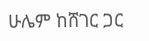ሁሌም ከሸገር ጋር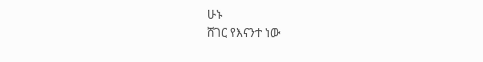ሁኑ
ሸገር የእናንተ ነው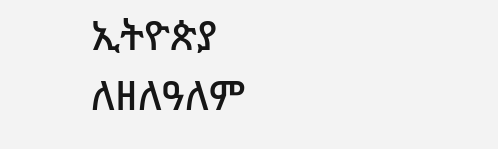ኢትዮጵያ ለዘለዓለም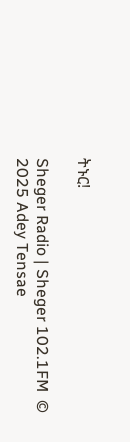ትኑር!

Sheger Radio | Sheger 102.1FM  © 2025 Adey Tensae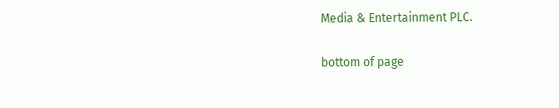Media & Entertainment PLC.

bottom of page